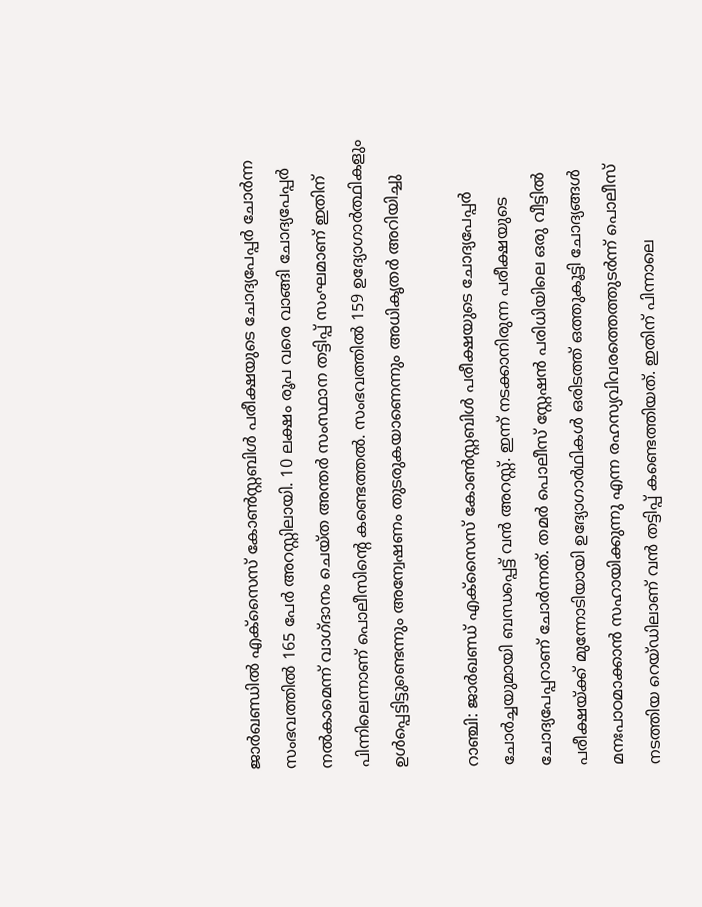ജാർഖണ്ഡിൽ എക്സൈസ് കോൺസ്റ്റബിൾ പരീക്ഷയുടെ ചോദ്യപേപ്പർ ചോർന്ന സംഭവത്തിൽ 165 പേർ അറസ്റ്റിലായി. 10 ലക്ഷം രൂപ വരെ വാങ്ങി ചോദ്യപേപ്പർ നൽകാമെന്ന് വാഗ്ദാനം ചെയ്ത അന്തർ സംസ്ഥാന തട്ടിപ്പ് സംഘമാണ് ഇതിന് പിന്നിലെന്നാണ് പൊലീസിന്‍റെ കണ്ടെത്തൽ. സംഭവത്തിൽ 159 ഉദ്യോഗാർത്ഥികളും ഉൾപ്പെട്ടിട്ടുണ്ടെന്നും അന്വേഷണം തുടരുകയാണെന്നും അധികൃതർ അറിയിച്ചു

റാഞ്ചി: ജാർഖണ്ഡ് എക്സൈസ് കോൺസ്റ്റബിൾ പരീക്ഷയുടെ ചോദ്യപേപ്പർ ചോർച്ചയുമായി ബന്ധപ്പെട്ട് വൻ അറസ്റ്റ്. ഇന്ന് നടക്കാനിരുന്ന പരീക്ഷയുടെ ചോദ്യപേപ്പറാണ് ചോർന്നത്. തമർ പൊലീസ് സ്റ്റേഷൻ പരിധിയിലെ ഒരു വീട്ടിൽ പരീക്ഷയ്ക്ക് മുന്നോടിയായി ഉദ്യോഗാർഥികൾ ഒരിടത്ത് ഒത്തുകൂട്ടി ചോദ്യങ്ങൾ മനഃപാഠമാക്കാൻ സഹായിക്കുന്നു എന്ന രഹസ്യവിവരത്തെത്തുടർന്ന് പൊലീസ് നടത്തിയ റെയ്ഡിലാണ് വൻ തട്ടിപ്പ് കണ്ടെത്തിയത്. ഇതിന് പിന്നാലെ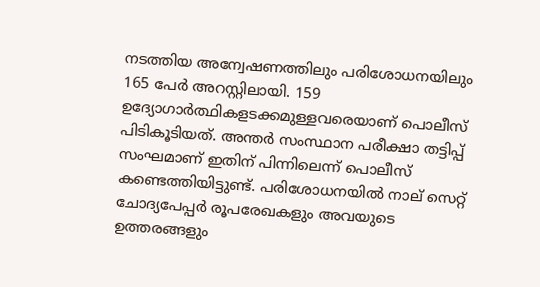നടത്തിയ അന്വേഷണത്തിലും പരിശോധനയിലും 165 പേർ അറസ്റ്റിലായി. 159 ഉദ്യോഗാർത്ഥികളടക്കമുള്ളവരെയാണ് പൊലീസ് പിടികൂടിയത്. അന്തർ സംസ്ഥാന പരീക്ഷാ തട്ടിപ്പ് സംഘമാണ് ഇതിന് പിന്നിലെന്ന് പൊലീസ് കണ്ടെത്തിയിട്ടുണ്ട്. പരിശോധനയിൽ നാല് സെറ്റ് ചോദ്യപേപ്പർ രൂപരേഖകളും അവയുടെ ഉത്തരങ്ങളും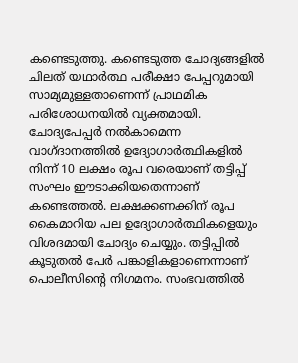കണ്ടെടുത്തു. കണ്ടെടുത്ത ചോദ്യങ്ങളിൽ ചിലത് യഥാർത്ഥ പരീക്ഷാ പേപ്പറുമായി സാമ്യമുള്ളതാണെന്ന് പ്രാഥമിക പരിശോധനയിൽ വ്യക്തമായി. ചോദ്യപേപ്പർ നൽകാമെന്ന വാഗ്ദാനത്തിൽ ഉദ്യോഗാർത്ഥികളിൽ നിന്ന് 10 ലക്ഷം രൂപ വരെയാണ് തട്ടിപ്പ് സംഘം ഈടാക്കിയതെന്നാണ് കണ്ടെത്തൽ. ലക്ഷക്കണക്കിന് രൂപ കൈമാറിയ പല ഉദ്യോഗാർത്ഥികളെയും വിശദമായി ചോദ്യം ചെയ്യും. തട്ടിപ്പിൽ കൂടുതൽ പേർ പങ്കാളികളാണെന്നാണ് പൊലീസിന്‍റെ നിഗമനം. സംഭവത്തിൽ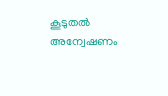കൂടുതൽ അന്വേഷണം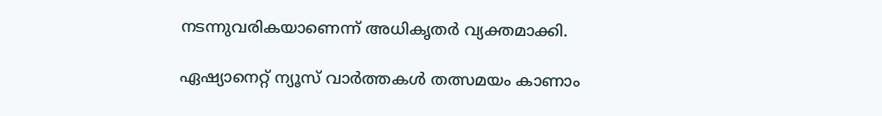നടന്നുവരികയാണെന്ന് അധികൃതർ വ്യക്തമാക്കി.

ഏഷ്യാനെറ്റ് ന്യൂസ് വാർത്തകൾ തത്സമയം കാണാം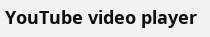YouTube video player